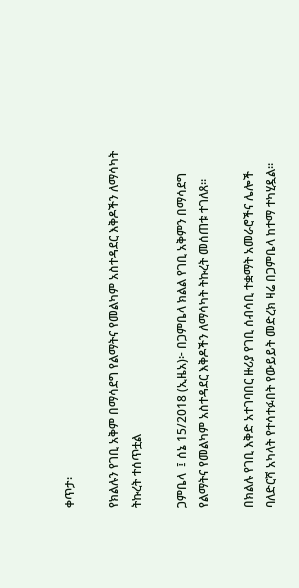ቀጥታ፡

የክልሉን የገቢ አቅም በማሳደግ የልማትና የመልካም አስተዳደር እቅዶችን ለማሳካት ትኩረት ተሰጥቷል

ጋምቤላ  ፤ ሰኔ 15/2018 (ኢዜአ)፦ በጋምቤላ ክልል የገቢ አቅምን በማሳደግ የልማትና የመልካም አስተዳደር እቅዶችን ለማሳካት ትኩረት መሰጠቱ ተገለጸ።

በክልሉ የገቢ እቅድ አተገባበር ዙሪያ የገቢ ሰብሳቢ ተቋማት አመራሮችና ሌሎች ባለድርሻ አካላት የተሳተፉበት የውይይት መድረክ ዛሬ በጋምቤላ ከተማ ተካሂዷል።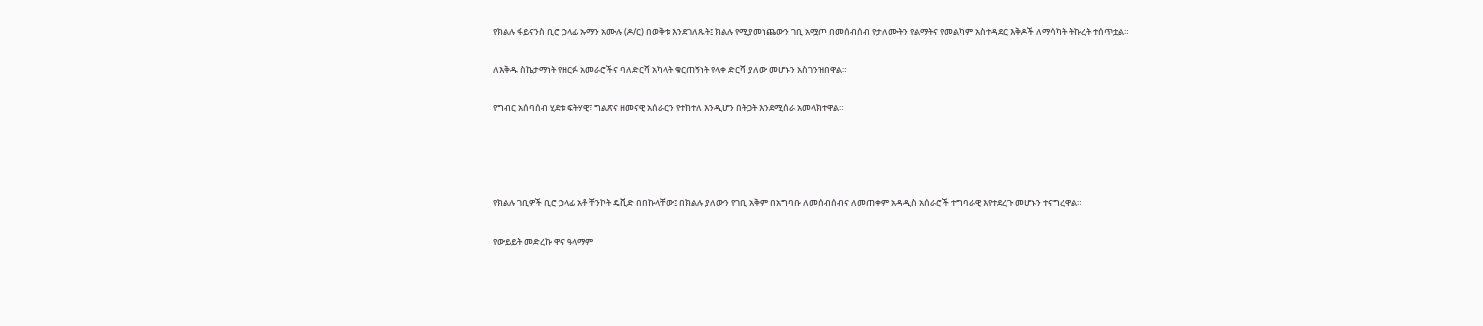የክልሉ ፋይናንስ ቢሮ ኃላፊ ኡማን አሙሉ (ዶ/ር) በወቅቱ እንደገለጹት፤ ክልሉ የሚያመነጨውን ገቢ አሟጦ በመሰብሰብ የታለሙትን የልማትና የመልካም አስተዳደር እቅዶች ለማሳካት ትኩረት ተሰጥቷል።

ለእቅዱ ስኬታማነት የዘርፉ አመራሮችና ባለድርሻ አካላት ቁርጠኝነት የላቀ ድርሻ ያለው መሆኑን አስገንዝበዋል።

የግብር አሰባሰብ ሂደቱ ፍትሃዊ፣ ግልጽና ዘመናዊ አሰራርን የተከተለ እንዲሆን በትጋት እንደሚሰራ አመላክተዋል።




የክልሉ ገቢዎች ቢሮ ኃላፊ አቶ ቸንኮት ዴቪድ በበኩላቸው፤ በክልሉ ያለውን የገቢ አቅም በአግባቡ ለመሰብሰብና ለመጠቀም አዳዲስ አሰራሮች ተግባራዊ እየተደረጉ መሆኑን ተናግረዋል።

የውይይት መድረኩ ዋና ዓላማም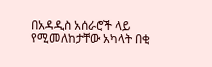በአዳዲስ አሰራሮች ላይ የሚመለከታቸው አካላት በቂ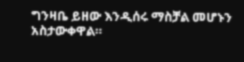ግንዛቤ ይዘው እንዲሰሩ ማስቻል መሆኑን አስታውቀዋል።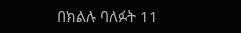በክልሉ ባለፉት 11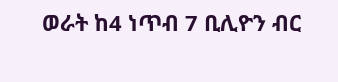ወራት ከ4 ነጥብ 7 ቢሊዮን ብር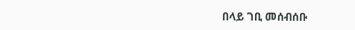በላይ ገቢ መሰብሰቡ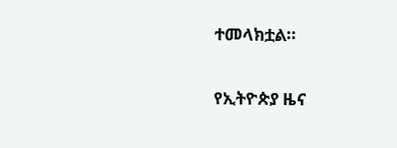ተመላክቷል።

የኢትዮጵያ ዜና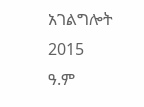አገልግሎት
2015
ዓ.ም